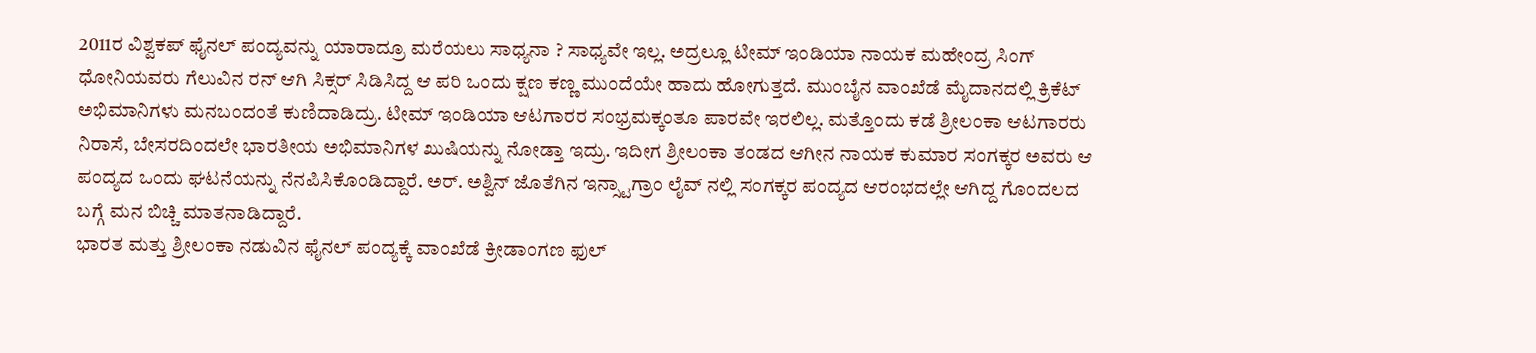2011ರ ವಿಶ್ವಕಪ್ ಫೈನಲ್ ಪಂದ್ಯವನ್ನು ಯಾರಾದ್ರೂ ಮರೆಯಲು ಸಾಧ್ಯನಾ ? ಸಾಧ್ಯವೇ ಇಲ್ಲ. ಅದ್ರಲ್ಲೂ ಟೀಮ್ ಇಂಡಿಯಾ ನಾಯಕ ಮಹೇಂದ್ರ ಸಿಂಗ್ ಧೋನಿಯವರು ಗೆಲುವಿನ ರನ್ ಆಗಿ ಸಿಕ್ಸರ್ ಸಿಡಿಸಿದ್ದ ಆ ಪರಿ ಒಂದು ಕ್ಷಣ ಕಣ್ಣ ಮುಂದೆಯೇ ಹಾದು ಹೋಗುತ್ತದೆ. ಮುಂಬೈನ ವಾಂಖೆಡೆ ಮೈದಾನದಲ್ಲಿ ಕ್ರಿಕೆಟ್ ಅಭಿಮಾನಿಗಳು ಮನಬಂದಂತೆ ಕುಣಿದಾಡಿದ್ರು. ಟೀಮ್ ಇಂಡಿಯಾ ಆಟಗಾರರ ಸಂಭ್ರಮಕ್ಕಂತೂ ಪಾರವೇ ಇರಲಿಲ್ಲ. ಮತ್ತೊಂದು ಕಡೆ ಶ್ರೀಲಂಕಾ ಆಟಗಾರರು ನಿರಾಸೆ, ಬೇಸರದಿಂದಲೇ ಭಾರತೀಯ ಅಭಿಮಾನಿಗಳ ಖುಷಿಯನ್ನು ನೋಡ್ತಾ ಇದ್ರು. ಇದೀಗ ಶ್ರೀಲಂಕಾ ತಂಡದ ಆಗೀನ ನಾಯಕ ಕುಮಾರ ಸಂಗಕ್ಕರ ಅವರು ಆ ಪಂದ್ಯದ ಒಂದು ಘಟನೆಯನ್ನು ನೆನಪಿಸಿಕೊಂಡಿದ್ದಾರೆ. ಅರ್. ಅಶ್ವಿನ್ ಜೊತೆಗಿನ ಇನ್ಸ್ಟಾಗ್ರಾಂ ಲೈವ್ ನಲ್ಲಿ ಸಂಗಕ್ಕರ ಪಂದ್ಯದ ಆರಂಭದಲ್ಲೇ ಆಗಿದ್ದ ಗೊಂದಲದ ಬಗ್ಗೆ ಮನ ಬಿಚ್ಚಿ ಮಾತನಾಡಿದ್ದಾರೆ.
ಭಾರತ ಮತ್ತು ಶ್ರೀಲಂಕಾ ನಡುವಿನ ಫೈನಲ್ ಪಂದ್ಯಕ್ಕೆ ವಾಂಖೆಡೆ ಕ್ರೀಡಾಂಗಣ ಫುಲ್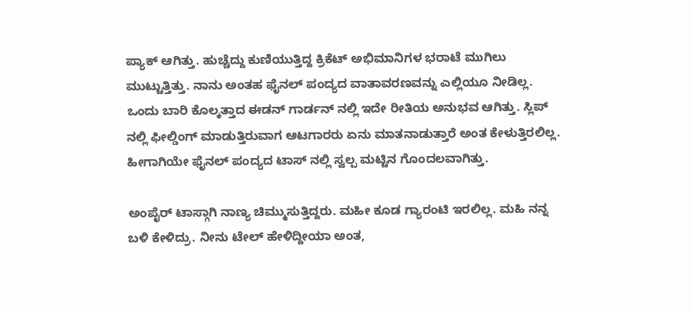ಪ್ಯಾಕ್ ಆಗಿತ್ತು. ಹುಚ್ಚೆದ್ದು ಕುಣಿಯುತ್ತಿದ್ದ ಕ್ರಿಕೆಟ್ ಅಭಿಮಾನಿಗಳ ಭರಾಟೆ ಮುಗಿಲು ಮುಟ್ಟುತ್ತಿತ್ತು. ನಾನು ಅಂತಹ ಫೈನಲ್ ಪಂದ್ಯದ ವಾತಾವರಣವನ್ನು ಎಲ್ಲಿಯೂ ನೀಡಿಲ್ಲ. ಒಂದು ಬಾರಿ ಕೊಲ್ಕತ್ತಾದ ಈಡನ್ ಗಾರ್ಡನ್ ನಲ್ಲಿ ಇದೇ ರೀತಿಯ ಅನುಭವ ಆಗಿತ್ತು. ಸ್ಲಿಪ್ ನಲ್ಲಿ ಫೀಲ್ಡಿಂಗ್ ಮಾಡುತ್ತಿರುವಾಗ ಆಟಗಾರರು ಏನು ಮಾತನಾಡುತ್ತಾರೆ ಅಂತ ಕೇಳುತ್ತಿರಲಿಲ್ಲ. ಹೀಗಾಗಿಯೇ ಫೈನಲ್ ಪಂದ್ಯದ ಟಾಸ್ ನಲ್ಲಿ ಸ್ವಲ್ಪ ಮಟ್ಟಿನ ಗೊಂದಲವಾಗಿತ್ತು.

ಅಂಪೈರ್ ಟಾಸ್ಗಾಗಿ ನಾಣ್ಯ ಚಿಮ್ಮುಸುತ್ತಿದ್ದರು. ಮಹೀ ಕೂಡ ಗ್ಯಾರಂಟಿ ಇರಲಿಲ್ಲ. ಮಹಿ ನನ್ನ ಬಳಿ ಕೇಳಿದ್ರು. ನೀನು ಟೇಲ್ ಹೇಳಿದ್ದೀಯಾ ಅಂತ,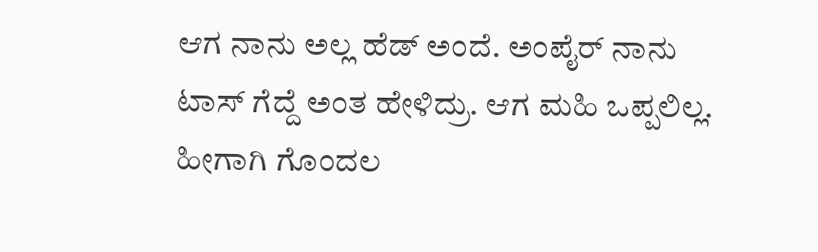ಆಗ ನಾನು ಅಲ್ಲ ಹೆಡ್ ಅಂದೆ. ಅಂಪೈರ್ ನಾನು ಟಾಸ್ ಗೆದ್ದೆ ಅಂತ ಹೇಳಿದ್ರು. ಆಗ ಮಹಿ ಒಪ್ಪಲಿಲ್ಲ. ಹೀಗಾಗಿ ಗೊಂದಲ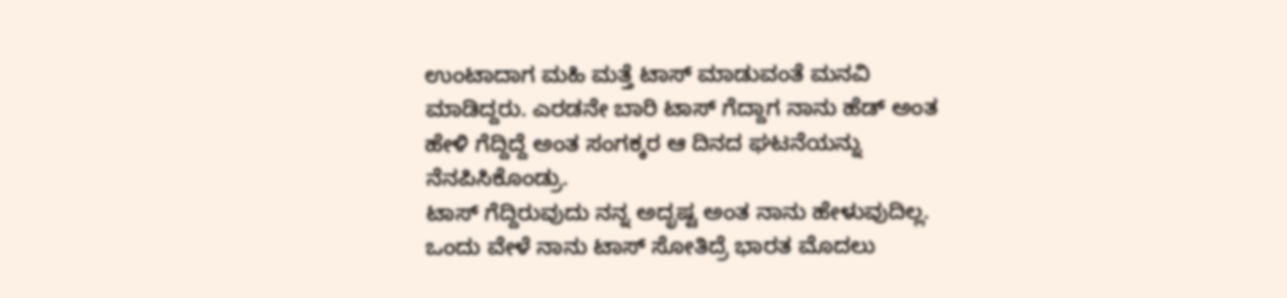ಉಂಟಾದಾಗ ಮಹಿ ಮತ್ತೆ ಟಾಸ್ ಮಾಡುವಂತೆ ಮನವಿ ಮಾಡಿದ್ದರು. ಎರಡನೇ ಬಾರಿ ಟಾಸ್ ಗೆದ್ದಾಗ ನಾನು ಹೆಡ್ ಅಂತ ಹೇಳಿ ಗೆದ್ದಿದ್ದೆ ಅಂತ ಸಂಗಕ್ಕರ ಆ ದಿನದ ಘಟನೆಯನ್ನು ನೆನಪಿಸಿಕೊಂಡ್ರು.
ಟಾಸ್ ಗೆದ್ದಿರುವುದು ನನ್ನ ಅದೃಷ್ಟ ಅಂತ ನಾನು ಹೇಳುವುದಿಲ್ಲ. ಒಂದು ವೇಳೆ ನಾನು ಟಾಸ್ ಸೋತಿದ್ರೆ ಭಾರತ ಮೊದಲು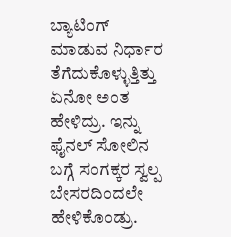ಬ್ಯಾಟಿಂಗ್ ಮಾಡುವ ನಿರ್ಧಾರ ತೆಗೆದುಕೊಳ್ಳುತ್ತಿತ್ತು ಏನೋ ಅಂತ ಹೇಳಿದ್ರು. ಇನ್ನು ಫೈನಲ್ ಸೋಲಿನ ಬಗ್ಗೆ ಸಂಗಕ್ಕರ ಸ್ವಲ್ಪ ಬೇಸರದಿಂದಲೇ ಹೇಳಿಕೊಂಡ್ರು.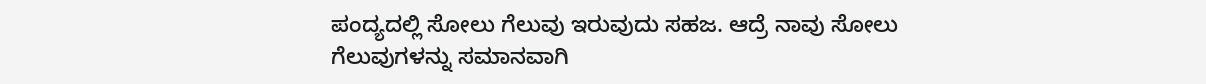ಪಂದ್ಯದಲ್ಲಿ ಸೋಲು ಗೆಲುವು ಇರುವುದು ಸಹಜ. ಆದ್ರೆ ನಾವು ಸೋಲು ಗೆಲುವುಗಳನ್ನು ಸಮಾನವಾಗಿ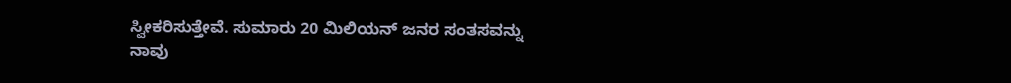ಸ್ವೀಕರಿಸುತ್ತೇವೆ. ಸುಮಾರು 20 ಮಿಲಿಯನ್ ಜನರ ಸಂತಸವನ್ನು ನಾವು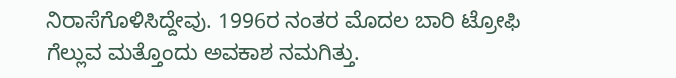ನಿರಾಸೆಗೊಳಿಸಿದ್ದೇವು. 1996ರ ನಂತರ ಮೊದಲ ಬಾರಿ ಟ್ರೋಫಿ ಗೆಲ್ಲುವ ಮತ್ತೊಂದು ಅವಕಾಶ ನಮಗಿತ್ತು.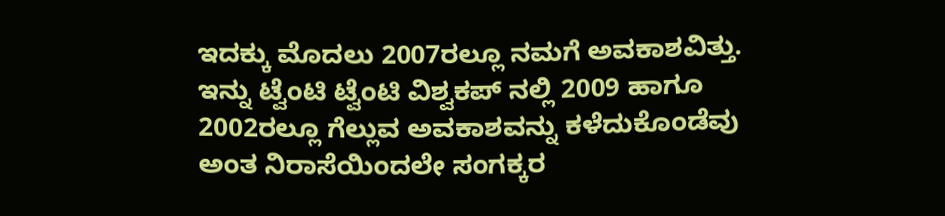ಇದಕ್ಕು ಮೊದಲು 2007ರಲ್ಲೂ ನಮಗೆ ಅವಕಾಶವಿತ್ತು. ಇನ್ನು ಟ್ವೆಂಟಿ ಟ್ವೆಂಟಿ ವಿಶ್ವಕಪ್ ನಲ್ಲಿ 2009 ಹಾಗೂ 2002ರಲ್ಲೂ ಗೆಲ್ಲುವ ಅವಕಾಶವನ್ನು ಕಳೆದುಕೊಂಡೆವು ಅಂತ ನಿರಾಸೆಯಿಂದಲೇ ಸಂಗಕ್ಕರ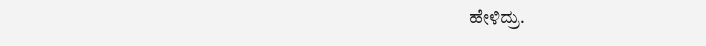ಹೇಳಿದ್ರು.